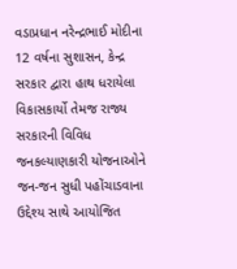વડાપ્રધાન નરેન્દ્રભાઈ મોદીના 12 વર્ષના સુશાસન, કેન્દ્ર સરકાર દ્વારા હાથ ધરાયેલા વિકાસકાર્યો તેમજ રાજ્ય સરકારની વિવિધ જનકલ્યાણકારી યોજનાઓને જન-જન સુધી પહોંચાડવાના ઉદ્દેશ્ય સાથે આયોજિત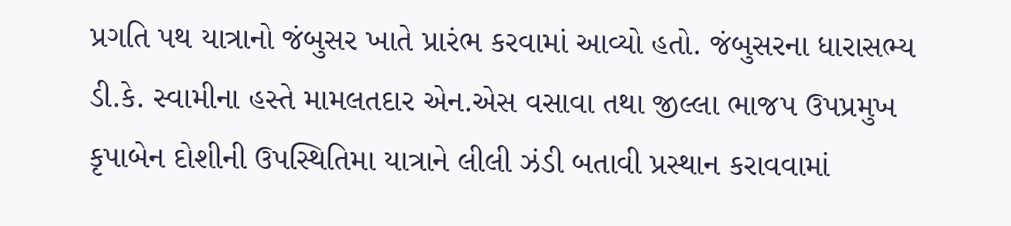પ્રગતિ પથ યાત્રાનો જંબુસર ખાતે પ્રારંભ કરવામાં આવ્યો હતો. જંબુસરના ધારાસભ્ય ડી.કે. સ્વામીના હસ્તે મામલતદાર એન.એસ વસાવા તથા જીલ્લા ભાજપ ઉપપ્રમુખ કૃપાબેન દોશીની ઉપસ્થિતિમા યાત્રાને લીલી ઝંડી બતાવી પ્રસ્થાન કરાવવામાં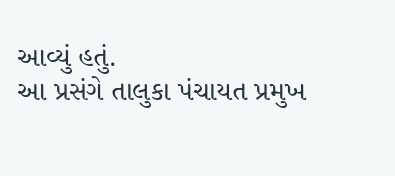આવ્યું હતું.
આ પ્રસંગે તાલુકા પંચાયત પ્રમુખ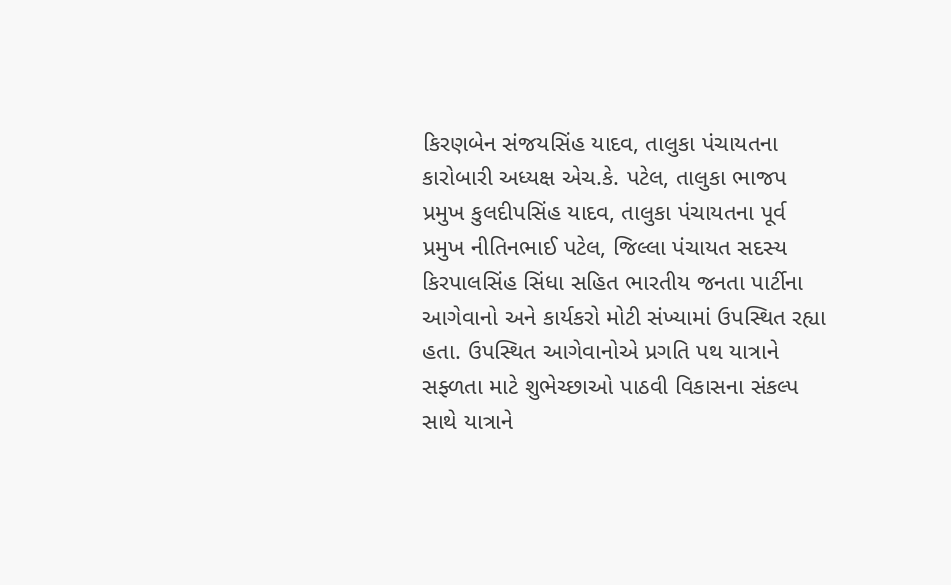કિરણબેન સંજયસિંહ યાદવ, તાલુકા પંચાયતના કારોબારી અધ્યક્ષ એચ.કે. પટેલ, તાલુકા ભાજપ પ્રમુખ કુલદીપસિંહ યાદવ, તાલુકા પંચાયતના પૂર્વ પ્રમુખ નીતિનભાઈ પટેલ, જિલ્લા પંચાયત સદસ્ય કિરપાલસિંહ સિંધા સહિત ભારતીય જનતા પાર્ટીના આગેવાનો અને કાર્યકરો મોટી સંખ્યામાં ઉપસ્થિત રહ્યા હતા. ઉપસ્થિત આગેવાનોએ પ્રગતિ પથ યાત્રાને સફ્ળતા માટે શુભેચ્છાઓ પાઠવી વિકાસના સંકલ્પ સાથે યાત્રાને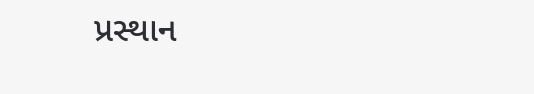પ્રસ્થાન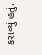કરાવ્યું હતું.